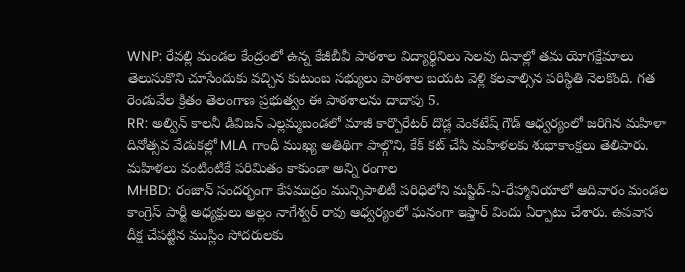WNP: రేవల్లి మండల కేంద్రంలో ఉన్న కేజీబీవీ పాఠశాల విద్యార్థినిలు సెలవు దినాల్లో తమ యోగక్షేమాలు తెలుసుకొని చూసేందుకు వచ్చిన కుటుంబ సభ్యులు పాఠశాల బయట వెళ్లి కలవాల్సిన పరిస్థితి నెలకొంది. గత రెండువేల క్రితం తెలంగాణ ప్రభుత్వం ఈ పాఠశాలను దాదాపు 5.
RR: అల్విన్ కాలనీ డివిజన్ ఎల్లమ్మబండలో మాజీ కార్పొరేటర్ దొడ్ల వెంకటేష్ గౌడ్ ఆధ్వర్యంలో జరిగిన మహిళా దినోత్సవ వేడుకల్లో MLA గాంధీ ముఖ్య అతిథిగా పాల్గొని, కేక్ కట్ చేసి మహిళలకు శుభాకాంక్షలు తెలిపారు. మహిళలు వంటింటికే పరిమితం కాకుండా అన్ని రంగాల
MHBD: రంజాన్ సందర్భంగా కేసముద్రం మున్సిపాలిటీ పరిధిలోని మస్జిద్-ఏ-రేహ్మానియాలో ఆదివారం మండల కాంగ్రెస్ పార్టీ అధ్యక్షులు అల్లం నాగేశ్వర్ రావు ఆధ్వర్యంలో ఘనంగా ఇఫ్తార్ విందు ఏర్పాటు చేశారు. ఉపవాస దీక్ష చేపట్టిన ముస్లిం సోదరులకు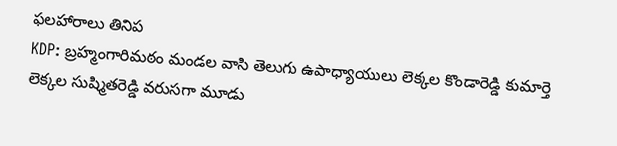ఫలహారాలు తినిప
KDP: బ్రహ్మంగారిమఠం మండల వాసి తెలుగు ఉపాధ్యాయులు లెక్కల కొండారెడ్డి కుమార్తె లెక్కల సుష్మితరెడ్డి వరుసగా మూడు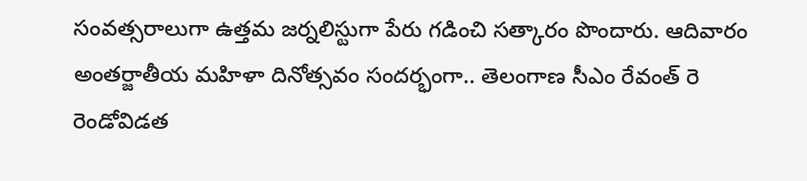సంవత్సరాలుగా ఉత్తమ జర్నలిస్టుగా పేరు గడించి సత్కారం పొందారు. ఆదివారం అంతర్జాతీయ మహిళా దినోత్సవం సందర్భంగా.. తెలంగాణ సీఎం రేవంత్ రె
రెండోవిడత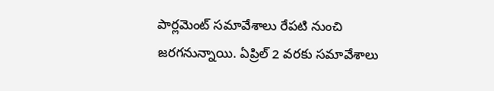పార్లమెంట్ సమావేశాలు రేపటి నుంచి జరగనున్నాయి. ఏప్రిల్ 2 వరకు సమావేశాలు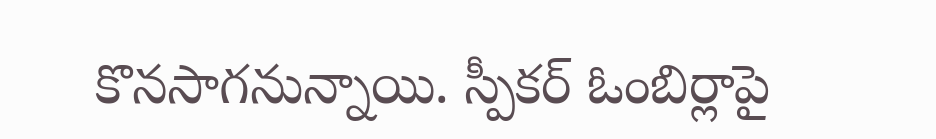కొనసాగనున్నాయి. స్పీకర్ ఓంబిర్లాపై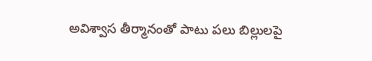అవిశ్వాస తీర్మానంతో పాటు పలు బిల్లులపై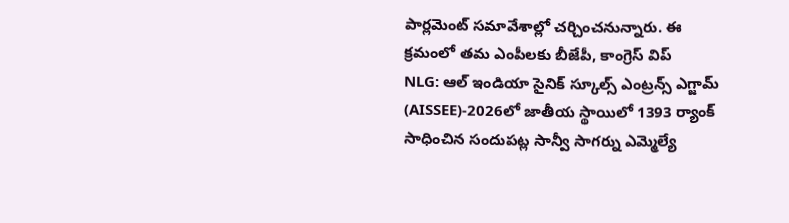పార్లమెంట్ సమావేశాల్లో చర్చించనున్నారు. ఈ క్రమంలో తమ ఎంపీలకు బీజేపీ, కాంగ్రెస్ విప్
NLG: ఆల్ ఇండియా సైనిక్ స్కూల్స్ ఎంట్రన్స్ ఎగ్జామ్ (AISSEE)-2026లో జాతీయ స్థాయిలో 1393 ర్యాంక్ సాధించిన సందుపట్ల సాన్వీ సాగర్ను ఎమ్మెల్యే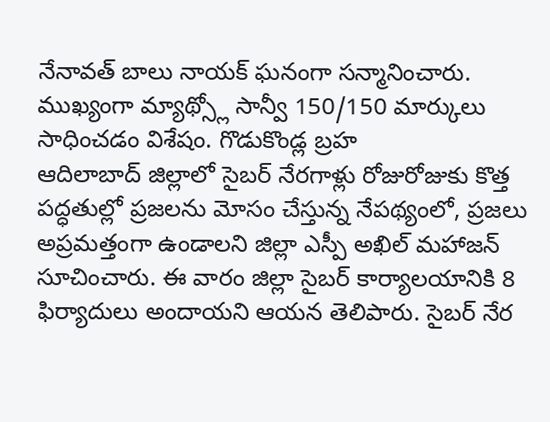నేనావత్ బాలు నాయక్ ఘనంగా సన్మానించారు. ముఖ్యంగా మ్యాథ్స్లో సాన్వీ 150/150 మార్కులు సాధించడం విశేషం. గొడుకొండ్ల బ్రహ
ఆదిలాబాద్ జిల్లాలో సైబర్ నేరగాళ్లు రోజురోజుకు కొత్త పద్ధతుల్లో ప్రజలను మోసం చేస్తున్న నేపథ్యంలో, ప్రజలు అప్రమత్తంగా ఉండాలని జిల్లా ఎస్పీ అఖిల్ మహాజన్ సూచించారు. ఈ వారం జిల్లా సైబర్ కార్యాలయానికి 8 ఫిర్యాదులు అందాయని ఆయన తెలిపారు. సైబర్ నేర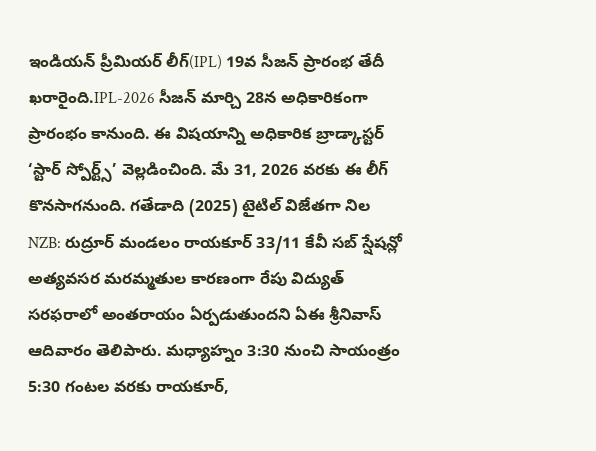ఇండియన్ ప్రీమియర్ లీగ్(IPL) 19వ సీజన్ ప్రారంభ తేదీ ఖరారైంది.IPL-2026 సీజన్ మార్చి 28న అధికారికంగా ప్రారంభం కానుంది. ఈ విషయాన్ని అధికారిక బ్రాడ్కాస్టర్ ‘స్టార్ స్పోర్ట్స్’ వెల్లడించింది. మే 31, 2026 వరకు ఈ లీగ్ కొనసాగనుంది. గతేడాది (2025) టైటిల్ విజేతగా నిల
NZB: రుద్రూర్ మండలం రాయకూర్ 33/11 కేవీ సబ్ స్షేషన్లో అత్యవసర మరమ్మతుల కారణంగా రేపు విద్యుత్ సరఫరాలో అంతరాయం ఏర్పడుతుందని ఏఈ శ్రీనివాస్ ఆదివారం తెలిపారు. మధ్యాహ్నం 3:30 నుంచి సాయంత్రం 5:30 గంటల వరకు రాయకూర్,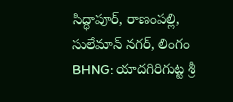సిద్ధాపూర్, రాణంపల్లి, సులేమాన్ నగర్, లింగం
BHNG: యాదగిరిగుట్ట శ్రీ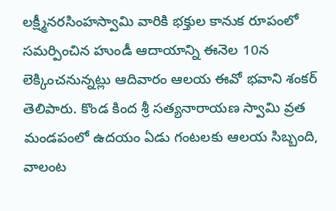లక్ష్మీనరసింహస్వామి వారికి భక్తుల కానుక రూపంలో సమర్పించిన హుండీ ఆదాయాన్ని ఈనెల 10న లెక్కించనున్నట్లు ఆదివారం ఆలయ ఈవో భవాని శంకర్ తెలిపారు. కొండ కింద శ్రీ సత్యనారాయణ స్వామి వ్రత మండపంలో ఉదయం ఏడు గంటలకు ఆలయ సిబ్బంది, వాలంట